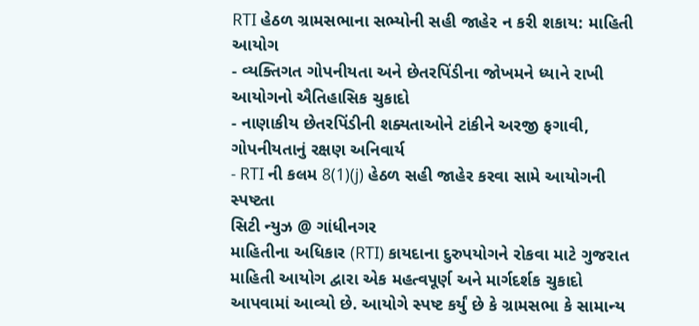RTI હેઠળ ગ્રામસભાના સભ્યોની સહી જાહેર ન કરી શકાય: માહિતી આયોગ
- વ્યક્તિગત ગોપનીયતા અને છેતરપિંડીના જોખમને ધ્યાને રાખી આયોગનો ઐતિહાસિક ચુકાદો
- નાણાકીય છેતરપિંડીની શક્યતાઓને ટાંકીને અરજી ફગાવી, ગોપનીયતાનું રક્ષણ અનિવાર્ય
- RTI ની કલમ 8(1)(j) હેઠળ સહી જાહેર કરવા સામે આયોગની સ્પષ્ટતા
સિટી ન્યુઝ @ ગાંધીનગર
માહિતીના અધિકાર (RTI) કાયદાના દુરુપયોગને રોકવા માટે ગુજરાત માહિતી આયોગ દ્વારા એક મહત્વપૂર્ણ અને માર્ગદર્શક ચુકાદો આપવામાં આવ્યો છે. આયોગે સ્પષ્ટ કર્યું છે કે ગ્રામસભા કે સામાન્ય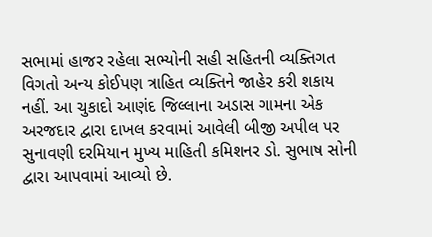સભામાં હાજર રહેલા સભ્યોની સહી સહિતની વ્યક્તિગત વિગતો અન્ય કોઈપણ ત્રાહિત વ્યક્તિને જાહેર કરી શકાય નહીં. આ ચુકાદો આણંદ જિલ્લાના અડાસ ગામના એક અરજદાર દ્વારા દાખલ કરવામાં આવેલી બીજી અપીલ પર સુનાવણી દરમિયાન મુખ્ય માહિતી કમિશનર ડો. સુભાષ સોની દ્વારા આપવામાં આવ્યો છે.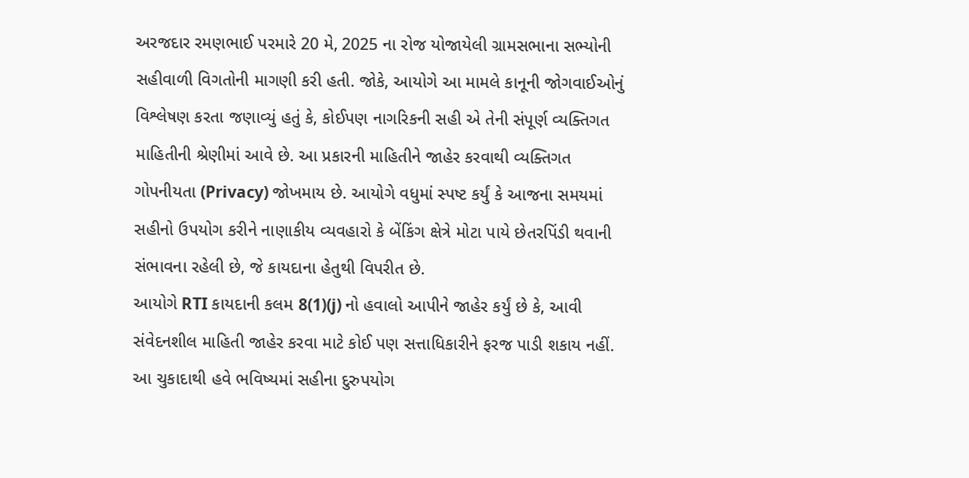અરજદાર રમણભાઈ પરમારે 20 મે, 2025 ના રોજ યોજાયેલી ગ્રામસભાના સભ્યોની સહીવાળી વિગતોની માગણી કરી હતી. જોકે, આયોગે આ મામલે કાનૂની જોગવાઈઓનું વિશ્લેષણ કરતા જણાવ્યું હતું કે, કોઈપણ નાગરિકની સહી એ તેની સંપૂર્ણ વ્યક્તિગત માહિતીની શ્રેણીમાં આવે છે. આ પ્રકારની માહિતીને જાહેર કરવાથી વ્યક્તિગત ગોપનીયતા (Privacy) જોખમાય છે. આયોગે વધુમાં સ્પષ્ટ કર્યું કે આજના સમયમાં સહીનો ઉપયોગ કરીને નાણાકીય વ્યવહારો કે બેંકિંગ ક્ષેત્રે મોટા પાયે છેતરપિંડી થવાની સંભાવના રહેલી છે, જે કાયદાના હેતુથી વિપરીત છે.
આયોગે RTI કાયદાની કલમ 8(1)(j) નો હવાલો આપીને જાહેર કર્યું છે કે, આવી સંવેદનશીલ માહિતી જાહેર કરવા માટે કોઈ પણ સત્તાધિકારીને ફરજ પાડી શકાય નહીં. આ ચુકાદાથી હવે ભવિષ્યમાં સહીના દુરુપયોગ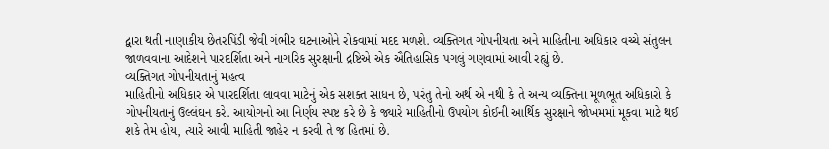દ્વારા થતી નાણાકીય છેતરપિંડી જેવી ગંભીર ઘટનાઓને રોકવામાં મદદ મળશે. વ્યક્તિગત ગોપનીયતા અને માહિતીના અધિકાર વચ્ચે સંતુલન જાળવવાના આદેશને પારદર્શિતા અને નાગરિક સુરક્ષાની દ્રષ્ટિએ એક ઐતિહાસિક પગલું ગણવામાં આવી રહ્યું છે.
વ્યક્તિગત ગોપનીયતાનું મહત્વ
માહિતીનો અધિકાર એ પારદર્શિતા લાવવા માટેનું એક સશક્ત સાધન છે, પરંતુ તેનો અર્થ એ નથી કે તે અન્ય વ્યક્તિના મૂળભૂત અધિકારો કે ગોપનીયતાનું ઉલ્લંઘન કરે. આયોગનો આ નિર્ણય સ્પષ્ટ કરે છે કે જ્યારે માહિતીનો ઉપયોગ કોઈની આર્થિક સુરક્ષાને જોખમમાં મૂકવા માટે થઈ શકે તેમ હોય, ત્યારે આવી માહિતી જાહેર ન કરવી તે જ હિતમાં છે.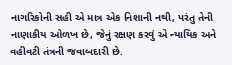નાગરિકોની સહી એ માત્ર એક નિશાની નથી, પરંતુ તેની નાણાકીય ઓળખ છે, જેનું રક્ષણ કરવું એ ન્યાયિક અને વહીવટી તંત્રની જવાબદારી છે.